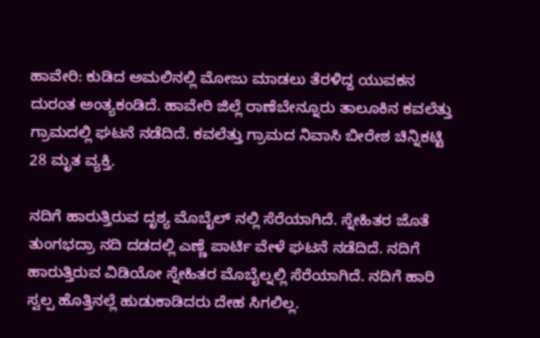ಹಾವೇರಿ: ಕುಡಿದ ಅಮಲಿನಲ್ಲಿ ಮೋಜು ಮಾಡಲು ತೆರಳಿದ್ದ ಯುವಕನ ದುರಂತ ಅಂತ್ಯಕಂಡಿದೆ. ಹಾವೇರಿ ಜಿಲ್ಲೆ ರಾಣೆಬೇನ್ನೂರು ತಾಲೂಕಿನ ಕವಲೆತ್ತು ಗ್ರಾಮದಲ್ಲಿ ಘಟನೆ ನಡೆದಿದೆ. ಕವಲೆತ್ತು ಗ್ರಾಮದ ನಿವಾಸಿ ಬೀರೇಶ ಚಿನ್ನಿಕಟ್ಟಿ 28 ಮೃತ ವ್ಯಕ್ತಿ.

ನದಿಗೆ ಹಾರುತ್ತಿರುವ ದೃಶ್ಯ ಮೊಬೈಲ್ ನಲ್ಲಿ ಸೆರೆಯಾಗಿದೆ. ಸ್ನೇಹಿತರ ಜೊತೆ ತುಂಗಭದ್ರಾ ನದಿ ದಡದಲ್ಲಿ ಎಣ್ಣೆ ಪಾರ್ಟಿ ವೇಳೆ ಘಟನೆ ನಡೆದಿದೆ. ನದಿಗೆ ಹಾರುತ್ತಿರುವ ವಿಡಿಯೋ ಸ್ನೇಹಿತರ ಮೊಬೈಲ್ನಲ್ಲಿ ಸೆರೆಯಾಗಿದೆ. ನದಿಗೆ ಹಾರಿ ಸ್ವಲ್ಪ ಹೊತ್ತಿನಲ್ಲೆ ಹುಡುಕಾಡಿದರು ದೇಹ ಸಿಗಲಿಲ್ಲ.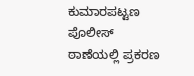ಕುಮಾರಪಟ್ಟಣ ಪೊಲೀಸ್ ಠಾಣೆಯಲ್ಲಿ ಪ್ರಕರಣ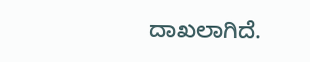ದಾಖಲಾಗಿದೆ.